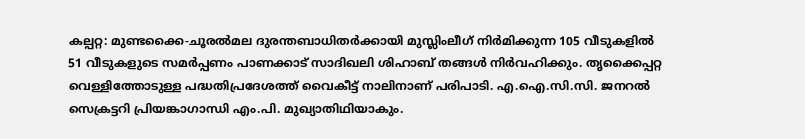കല്പറ്റ: മുണ്ടക്കൈ-ചൂരൽമല ദുരന്തബാധിതർക്കായി മുസ്ലിംലീഗ് നിർമിക്കുന്ന 105 വീടുകളിൽ 51 വീടുകളുടെ സമർപ്പണം പാണക്കാട് സാദിഖലി ശിഹാബ് തങ്ങൾ നിർവഹിക്കും. തൃക്കൈപ്പറ്റ വെള്ളിത്തോടുള്ള പദ്ധതിപ്രദേശത്ത് വൈകീട്ട് നാലിനാണ് പരിപാടി. എ.ഐ.സി.സി. ജനറൽ സെക്രട്ടറി പ്രിയങ്കാഗാന്ധി എം.പി. മുഖ്യാതിഥിയാകും.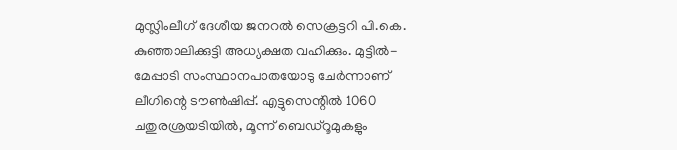മുസ്ലിംലീഗ് ദേശീയ ജനറൽ സെക്രട്ടറി പി.കെ. കുഞ്ഞാലിക്കുട്ടി അധ്യക്ഷത വഹിക്കും. മുട്ടിൽ-മേപ്പാടി സംസ്ഥാനപാതയോടു ചേർന്നാണ് ലീഗിന്റെ ടൗൺഷിപ്പ്. എട്ടുസെന്റിൽ 1060 ചതുരശ്രയടിയിൽ, മൂന്ന് ബെഡ്റൂമുകളും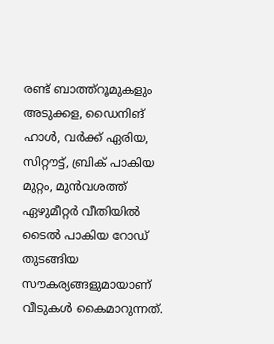രണ്ട് ബാത്ത്റൂമുകളും അടുക്കള, ഡൈനിങ് ഹാൾ, വർക്ക് ഏരിയ, സിറ്റൗട്ട്, ബ്രിക് പാകിയ മുറ്റം, മുൻവശത്ത് ഏഴുമീറ്റർ വീതിയിൽ ടൈൽ പാകിയ റോഡ് തുടങ്ങിയ സൗകര്യങ്ങളുമായാണ് വീടുകൾ കൈമാറുന്നത്.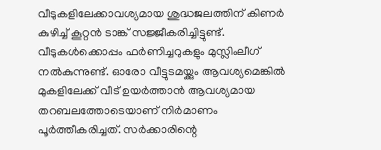വീടുകളിലേക്കാവശ്യമായ ശുദ്ധജലത്തിന് കിണർ കുഴിച്ച് കൂറ്റൻ ടാങ്ക് സജ്ജീകരിച്ചിട്ടുണ്ട്. വീടുകൾക്കൊപ്പം ഫർണിച്ചറുകളും മുസ്ലിംലീഗ് നൽകുന്നുണ്ട്. ഓരോ വീട്ടുടമയ്ക്കും ആവശ്യമെങ്കിൽ മുകളിലേക്ക് വീട് ഉയർത്താൻ ആവശ്യമായ തറബലത്തോടെയാണ് നിർമാണം പൂർത്തീകരിച്ചത്. സർക്കാരിന്റെ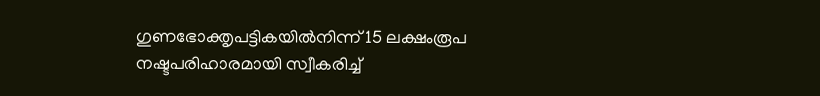ഗുണഭോക്തൃപട്ടികയിൽനിന്ന് 15 ലക്ഷംരൂപ നഷ്ടപരിഹാരമായി സ്വീകരിച്ച്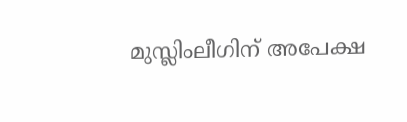മുസ്ലിംലീഗിന് അപേക്ഷ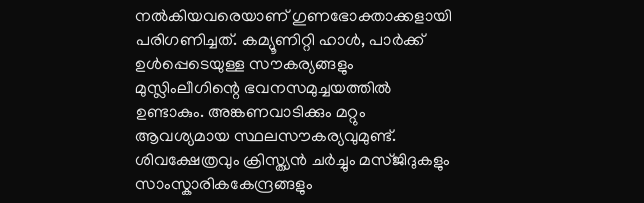നൽകിയവരെയാണ് ഗുണഭോക്താക്കളായി പരിഗണിച്ചത്. കമ്യൂണിറ്റി ഹാൾ, പാർക്ക് ഉൾപ്പെടെയുള്ള സൗകര്യങ്ങളും മുസ്ലിംലീഗിന്റെ ഭവനസമുച്ചയത്തിൽ ഉണ്ടാകും. അങ്കണവാടിക്കും മറ്റും ആവശ്യമായ സ്ഥലസൗകര്യവുമുണ്ട്. ശിവക്ഷേത്രവും ക്രിസ്ത്യൻ ചർച്ചും മസ്ജിദുകളും സാംസ്കാരികകേന്ദ്രങ്ങളും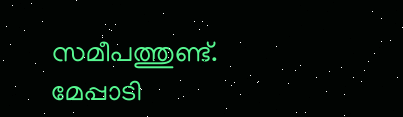സമീപത്തുണ്ട്. മേപ്പാടി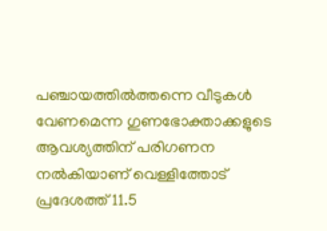പഞ്ചായത്തിൽത്തന്നെ വീടുകൾ വേണമെന്ന ഗുണഭോക്താക്കളുടെ ആവശ്യത്തിന് പരിഗണന നൽകിയാണ് വെള്ളിത്തോട് പ്രദേശത്ത് 11.5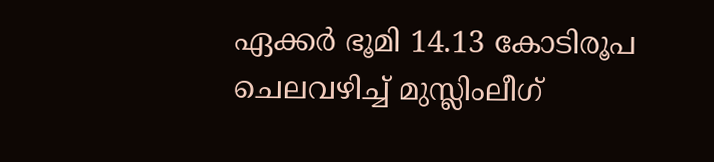ഏക്കർ ഭൂമി 14.13 കോടിരൂപ ചെലവഴിച്ച് മുസ്ലിംലീഗ്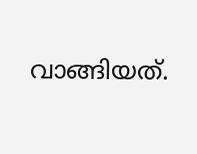വാങ്ങിയത്.